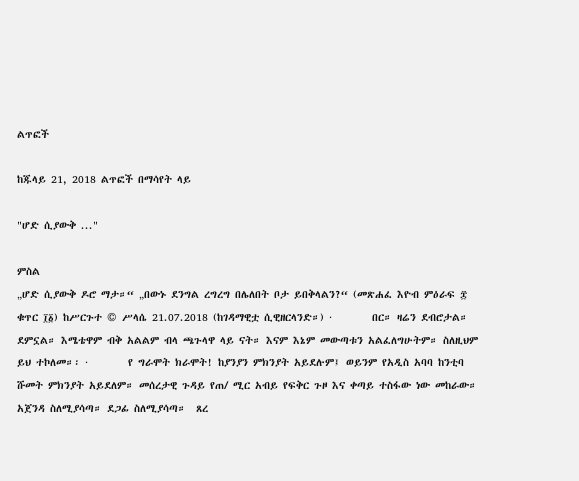ልጥፎች

ከጁላይ 21, 2018 ልጥፎች በማሳየት ላይ

"ሆድ ሲያውቅ ..."

ምስል
„ሆድ ሲያውቅ ዶሮ ማታ።“ „በውኑ ደንግል ረግረግ በሌለበት ቦታ ይበቅላልን?“ (መጽሐፈ እዮብ ምዕራፍ ፰ ቁጥር ፲፩) ከሥርጉተ © ሥላሴ 21.07.2018 (ከገዳማዊቷ ሲዊዘርላንድ።) ·        በር። ዛሬን ደብሮታል። ደምኗል። እሜቴዋም ብቅ አልልም ብላ ጫጉላዋ ላይ ናት። እናም እኔም መውጣቱን አልፈለግሁትም። ስለዚህም ይህ ተኮለመ።፡ ·        የ ግራሞት ክራሞት! ከያንያን ምክንያት አይደሉም፤ ወይንም የአዲስ አባባ ከንቲባ ሹመት ምክንያት አይደለም። መሰረታዊ ጉዳይ የጠ/ ሚር አብይ የፍቅር ጉዞ እና ቀጣይ ተስፋው ነው መከራው። አጀንዳ ስለሚያሳጣ። ደጋፊ ስለሚያሳጣ።  ጸረ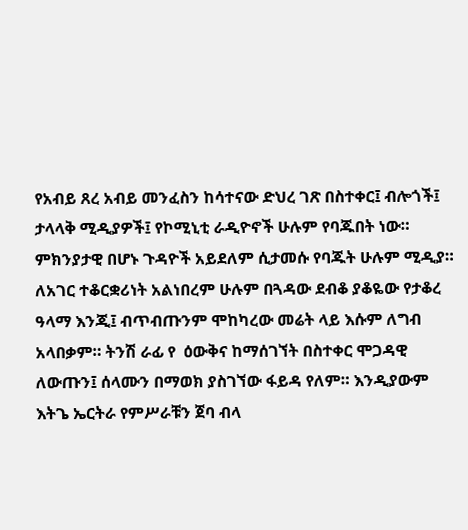የአብይ ጸረ አብይ መንፈስን ከሳተናው ድህረ ገጽ በስተቀር፤ ብሎጎች፤ ታላላቅ ሚዲያዎች፤ የኮሚኒቲ ራዲዮኖች ሁሉም የባጁበት ነው። ምክንያታዊ በሆኑ ጉዳዮች አይደለም ሲታመሱ የባጁት ሁሉም ሚዲያ። ለአገር ተቆርቋሪነት አልነበረም ሁሉም በጓዳው ደብቆ ያቆዬው የታቆረ ዓላማ እንጂ፤ ብጥብጡንም ሞከካረው መሬት ላይ እሱም ለግብ አላበቃም። ትንሽ ራፊ የ  ዕውቅና ከማሰገኘት በስተቀር ሞጋዳዊ ለውጡን፤ ሰላሙን በማወክ ያስገኘው ፋይዳ የለም። እንዲያውም እትጌ ኤርትራ የምሥራቹን ጀባ ብላ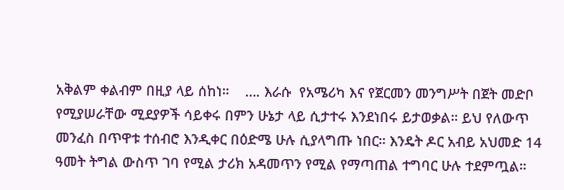አቅልም ቀልብም በዚያ ላይ ሰከነ።    …. እራሱ  የአሜሪካ እና የጀርመን መንግሥት በጀት መድቦ የሚያሠራቸው ሚደያዎች ሳይቀሩ በምን ሁኔታ ላይ ሲታተሩ እንደነበሩ ይታወቃል። ይህ የለውጥ መንፈስ በጥዋቱ ተሰብሮ እንዲቀር በዕድሜ ሁሉ ሲያላግጡ ነበር። እንዴት ዶር አብይ አህመድ 14 ዓመት ትግል ውስጥ ገባ የሚል ታሪክ አዳመጥን የሚል የማጣጠል ተግባር ሁሉ ተደምጧል።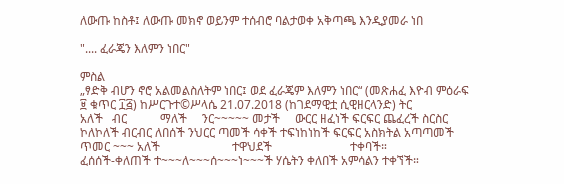ለውጡ ከስቶ፤ ለውጡ መክኖ ወይንም ተሰብሮ ባልታወቀ አቅጣጫ እንዲያመራ ነበ

".... ፈራጄን እለምን ነበር"

ምስል
„ፃድቅ ብሆን ኖሮ አልመልስለትም ነበር፤ ወደ ፈራጄም እለምን ነበር“ (መጽሐፈ እዮብ ምዕራፍ ፱ ቁጥር ፲፭) ከሥርጉተ©ሥላሴ 21.07.2018 (ከገደማዊቷ ሲዊዘርላንድ) ትር                 አለች   ብር           ማለች     ንር~~~~~ መታች     ውርር ዘፈነች ፍርፍር ጨፈረች ስርስር ኮለኮለች ብርብር ለበሰች ንህርር ጣመች ሳቀች ተፍነከነከች ፍርፍር አስክትል አጣጣመች ጥመር ~~~ አለች                        ተዋህደች                          ተቀባች።                           ፈሰሰች-ቀለጠች ተ~~~ለ~~~ሰ~~~ነ~~~ች ሃሴትን ቀለበች አምሳልን ተቀኘች።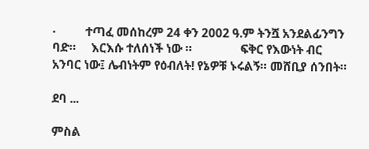·          ተጣፈ መሰከረም 24 ቀን 2002 ዓ.ም ትንሿ አንደልፊንግን ባድ።     እርእሱ ተለሰነች ነው ።                ፍቅር የእውነት ብር አንባር ነው፤ ሌብነትም የዕብለት! የኔዎቹ ኑሩልኝ። መሸቢያ ሰንበት።

ደባ ...

ምስል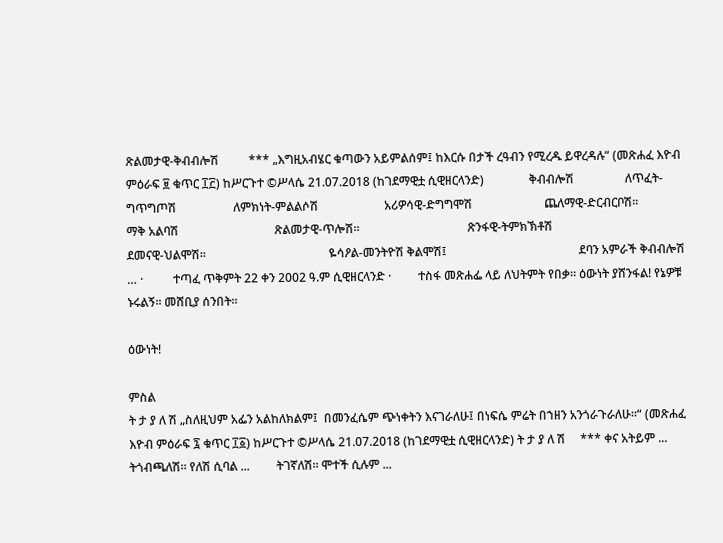ጽልመታዊ-ቅብብሎሽ          *** „እግዚአብሄር ቁጣውን አይምልሰም፤ ከእርሱ በታች ረዓብን የሚረዱ ይዋረዳሉ“ (መጽሐፈ እዮብ ምዕራፍ ፱ ቁጥር ፲፫) ከሥርጉተ ©ሥላሴ 21.07.2018 (ከገደማዊቷ ሲዊዘርላንድ)               ቅብብሎሽ                 ለጥፈት-ግጥግጦሽ                   ለምክነት-ምልልሶሽ                      አሪዎሳዊ-ድግግሞሽ                        ጨለማዊ-ድርብርቦሽ።                             ማቅ አልባሽ                                ጽልመታዊ-ጥሎሽ።                                    ጽንፋዊ-ትምክኽቶሽ                                      ደመናዊ-ህልሞሽ።                                         ዬሳዖል-መንትዮሽ ቅልሞሽ፤                                            ደባን አምራች ቅብብሎሽ … ·          ተጣፈ ጥቅምት 22 ቀን 2002 ዓ.ም ሲዊዘርላንድ ·         ተስፋ መጽሐፌ ላይ ለህትምት የበቃ። ዕውነት ያሸንፋል! የኔዎቹ ኑሩልኝ። መሸቢያ ሰንበት።

ዕውነት!

ምስል
ት ታ ያ ለ ሽ „ስለዚህም አፌን አልከለክልም፤  በመንፈሴም ጭነቀትን እናገራለሁ፤ በነፍሴ ምሬት በኀዘን አንጎራጉራለሁ።“ (መጽሐፈ እዮብ ምዕራፍ ፯ ቁጥር ፲፩) ከሥርጉተ ©ሥላሴ 21.07.2018 (ከገደማዊቷ ሲዊዘርላንድ) ት ታ ያ ለ ሽ     *** ቀና አትይም ...         ትጎብጫለሽ። የለሽ ሲባል ...         ትገኛለሽ። ሞተች ሲሉም ...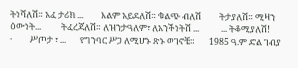ትነሻለሽ። አፈ ታሪክ ...         እልም አይደለሽ። ቁልጭ ብለሽ         ትታያለሽ። ሚዛን ዕውነት...          ትፈረጃለሽ። ለዝንታዓለም፣ ለአንችነትሽ ...           ... ትቆሚያለሽ!                                                          ·         ሥጦታ ፣ ...       የግንባር ሥጋ ለሚሆኑ ጽኑ ወገኖቼ።       1985 ዓ.ም ድል ገብያ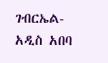ገብርኤል-አዲስ አበባ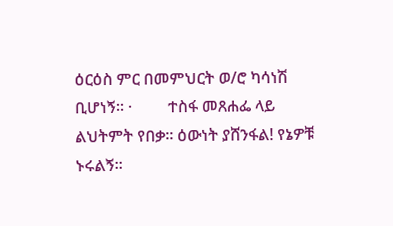ዕርዕስ ምር በመምህርት ወ/ሮ ካሳነሽ ቢሆነኝ። ·         ተስፋ መጸሐፌ ላይ ልህትምት የበቃ። ዕውነት ያሸንፋል! የኔዎቹ ኑሩልኝ።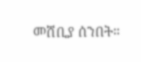መሸቢያ ሰንበት።